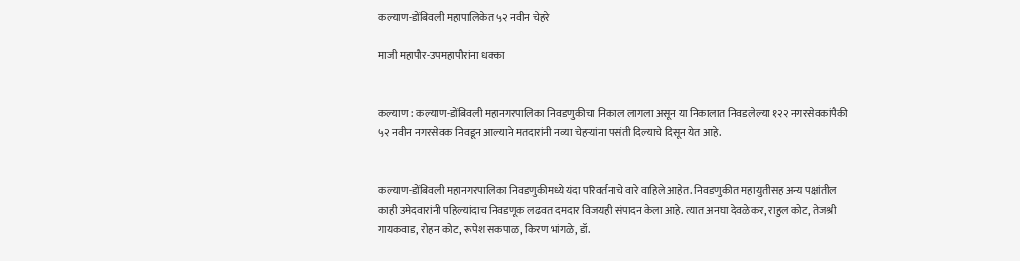कल्याण-डोंबिवली महापालिकेत ५२ नवीन चेहरे

माजी महापौर-उपमहापौरांना धक्का


कल्याण : कल्याण-डोंबिवली महानगरपालिका निवडणुकीचा निकाल लागला असून या निकालात निवडलेल्या १२२ नगरसेवकांपैकी ५२ नवीन नगरसेवक निवडून आल्याने मतदारांनी नव्या चेहऱ्यांना पसंती दिल्याचे दिसून येत आहे.


कल्याण-डोंबिवली महानगरपालिका निवडणुकीमध्ये यंदा परिवर्तनाचे वारे वाहिले आहेत. निवडणुकीत महायुतीसह अन्य पक्षांतील काही उमेदवारांनी पहिल्यांदाच निवडणूक लढवत दमदार विजयही संपादन केला आहे. त्यात अनघा देवळेकर, राहुल कोट, तेजश्री गायकवाड, रोहन कोट, रूपेश सकपाळ, किरण भांगळे, डॉ.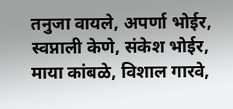तनुजा वायले, अपर्णा भोईर, स्वप्नाली केणे, संकेश भोईर, माया कांबळे, विशाल गारवे,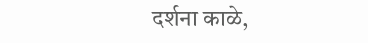दर्शना काळे,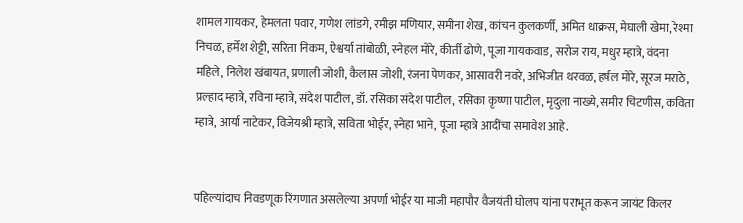शामल गायकर, हेमलता पवार, गणेश लांडगे, रमीझ मणियार, समीना शेख, कांचन कुलकर्णी, अमित धाक्रस, मेघाली खेमा, रेश्मा निचळ, हर्मेश शेट्टी, सरिता निकम, ऐश्वर्या तांबोळी, स्नेहल मोरे, कीर्ती ढोणे, पूजा गायकवाड, सरोज राय, मधुर म्हात्रे, वंदना महिले, निलेश खंबायत, प्रणाली जोशी, कैलास जोशी, रंजना पेणकर, आसावरी नवरे, अभिजीत थरवळ, हर्षल मोरे, सूरज मराठे, प्रल्हाद म्हात्रे, रविना म्हात्रे, संदेश पाटील, डॉ. रसिका संदेश पाटील, रसिका कृष्णा पाटील, मृदुला नाख्ये, समीर चिटणीस, कविता म्हात्रे, आर्या नाटेकर, विजेयश्री म्हात्रे, सविता भोईर, स्नेहा भाने, पूजा म्हात्रे आदींचा समावेश आहे.


पहिल्यांदाच निवडणूक रिंगणात असलेल्या अपर्णा भोईर या माजी महापौर वैजयंती घोलप यांना पराभूत करून जायंट किलर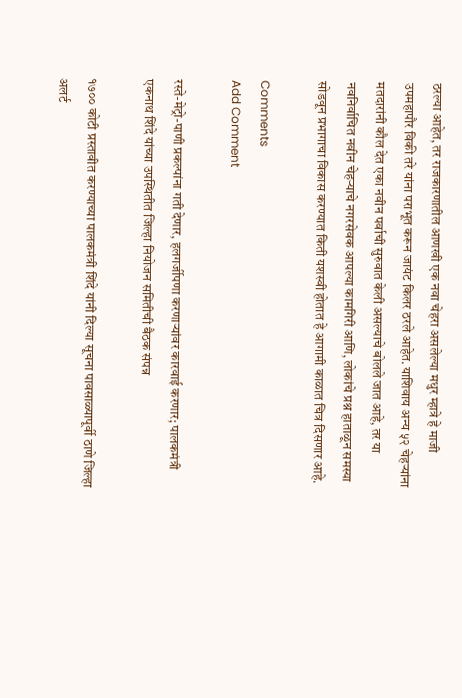ठरल्या आहेत, तर राजकारणातील आणखी एक नवा चेहरा असलेल्या मधुर म्हात्रे हे माजी उपमहापौर विकी तरे यांना पराभूत करून जायंट किलर ठरले आहेत. याशिवाय अन्य ५२ चेहऱ्यांना मतदारांनी कौल देत एका नवीन पर्वाची सुरुवात केली असल्याचे बोलले जात आहे, तर या नवनिर्वाचित नवीन चेहऱ्याचे नगरसेवक आपल्या कामगिरी आणि, लोकांचे प्रश्न हाताळून समस्या सोडवून प्रभागाचा विकास करण्यात किती यशस्वी होतात हे आगामी काळात चित्र दिसणार आहे.

Comments
Add Comment

रस्ते-मेट्रो-पाणी प्रकल्पांना गती देणार, हलगर्जीपणा करणाऱ्यांवर कारवाई करणार; पालकमंत्री एकनाथ शिंदे यांच्या उपस्थितीत जिल्हा नियोजन समितीची बैठक संपन्न

१७०० कोटी प्रस्तावीत करण्याच्या पालकमंत्री शिंदे यांनी दिल्या सूचना पावसाळ्यापूर्वी ठाणे जिल्हा अलर्ट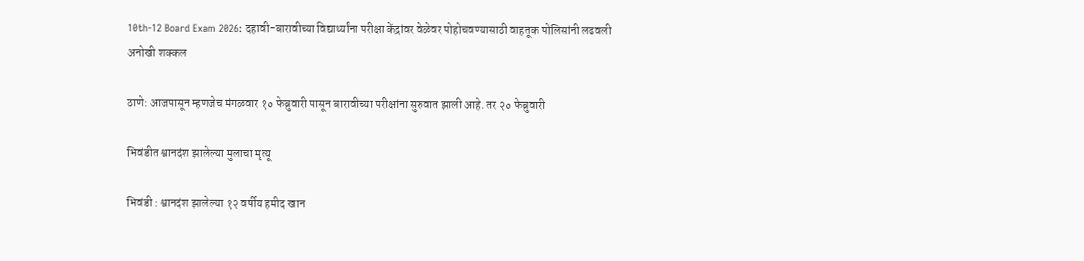10th-12 Board Exam 2026: दहावी-बारावीच्या विद्यार्थ्यांना परीक्षा केंद्रांवर वेळेवर पोहोचवण्यासाठी वाहतूक पोलिसांनी लढवली अनोखी शक्कल

ठाणे: आजपासून म्हणजेच मंगळवार १० फेब्रुवारी पासून बारावीच्या परीक्षांना सुरुवात झाली आहे. तर २० फेब्रुवारी

भिवंडीत श्वानदंश झालेल्या मुलाचा मृत्यू

भिवंडी : श्वानदंश झालेल्या १२ वर्षीय हमीद खान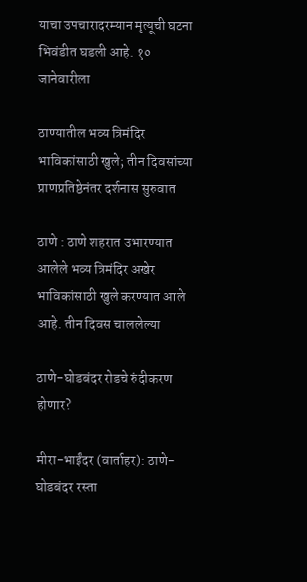याचा उपचारादरम्यान मृत्यूची घटना भिवंडीत घडली आहे. १० जानेवारीला

ठाण्यातील भव्य त्रिमंदिर भाविकांसाठी खुले; तीन दिवसांच्या प्राणप्रतिष्ठेनंतर दर्शनास सुरुवात

ठाणे : ठाणे शहरात उभारण्यात आलेले भव्य त्रिमंदिर अखेर भाविकांसाठी खुले करण्यात आले आहे. तीन दिवस चाललेल्या

ठाणे-घोडबंदर रोडचे रुंदीकरण होणार?

मीरा-भाईंदर (वार्ताहर): ठाणे-घोडबंदर रस्ता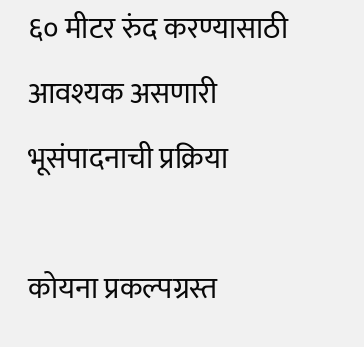६० मीटर रुंद करण्यासाठी आवश्यक असणारी भूसंपादनाची प्रक्रिया

कोयना प्रकल्पग्रस्त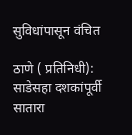सुविधांपासून वंचित

ठाणे ( प्रतिनिधी): साडेसहा दशकांपूर्वी सातारा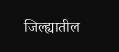जिल्ह्यातील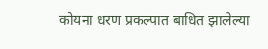कोयना धरण प्रकल्पात बाधित झालेल्या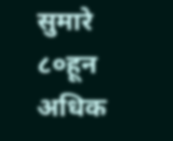सुमारे ८०हून अधिक